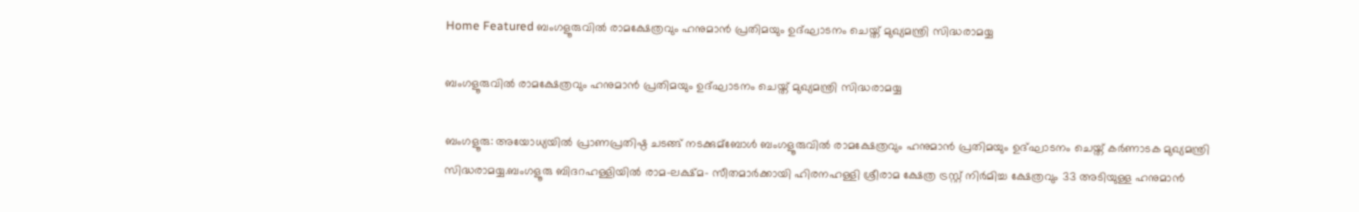Home Featured ബംഗളൂരുവില്‍ രാമക്ഷേത്രവും ഹനുമാൻ പ്രതിമയും ഉദ്ഘാടനം ചെയ്ത് മുഖ്യമന്ത്രി സിദ്ധരാമയ്യ

ബംഗളൂരുവില്‍ രാമക്ഷേത്രവും ഹനുമാൻ പ്രതിമയും ഉദ്ഘാടനം ചെയ്ത് മുഖ്യമന്ത്രി സിദ്ധരാമയ്യ

ബംഗളൂരു: അയോധ്യയില്‍ പ്രാണപ്രതിഷ്ഠ ചടങ്ങ് നടക്കുമ്ബോള്‍ ബംഗളൂരുവില്‍ രാമക്ഷേത്രവും ഹനുമാൻ പ്രതിമയും ഉദ്ഘാടനം ചെയ്ത് കർണാടക മുഖ്യമന്ത്രി സിദ്ധരാമയ്യ.ബംഗളൂരു ബിദറഹള്ളിയില്‍ രാമ-ലക്ഷ്മ- സീതമാർക്കായി ഹിരനഹള്ളി ശ്രീരാമ ക്ഷേത്ര ട്രസ്റ്റ് നിർമിച്ച ക്ഷേത്രവും 33 അടിയുള്ള ഹനുമാൻ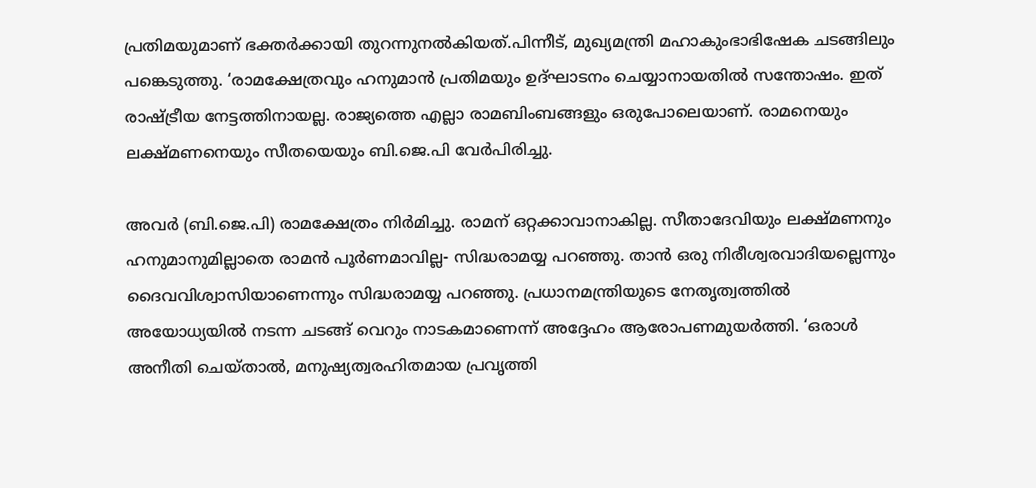പ്രതിമയുമാണ് ഭക്തർക്കായി തുറന്നുനല്‍കിയത്.പിന്നീട്, മുഖ്യമന്ത്രി മഹാകുംഭാഭിഷേക ചടങ്ങിലും പങ്കെടുത്തു. ‘രാമക്ഷേത്രവും ഹനുമാൻ പ്രതിമയും ഉദ്ഘാടനം ചെയ്യാനായതില്‍ സന്തോഷം. ഇത് രാഷ്ട്രീയ നേട്ടത്തിനായല്ല. രാജ്യത്തെ എല്ലാ രാമബിംബങ്ങളും ഒരുപോലെയാണ്. രാമനെയും ലക്ഷ്മണനെയും സീതയെയും ബി.ജെ.പി വേർപിരിച്ചു.

അവർ (ബി.ജെ.പി) രാമക്ഷേത്രം നിർമിച്ചു. രാമന് ഒറ്റക്കാവാനാകില്ല. സീതാദേവിയും ലക്ഷ്മണനും ഹനുമാനുമില്ലാതെ രാമൻ പൂർണമാവില്ല- സിദ്ധരാമയ്യ പറഞ്ഞു. താൻ ഒരു നിരീശ്വരവാദിയല്ലെന്നും ദൈവവിശ്വാസിയാണെന്നും സിദ്ധരാമയ്യ പറഞ്ഞു. പ്രധാനമന്ത്രിയുടെ നേതൃത്വത്തില്‍ അയോധ്യയില്‍ നടന്ന ചടങ്ങ് വെറും നാടകമാണെന്ന് അദ്ദേഹം ആരോപണമുയർത്തി. ‘ഒരാള്‍ അനീതി ചെയ്താല്‍, മനുഷ്യത്വരഹിതമായ പ്രവൃത്തി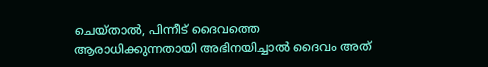ചെയ്താല്‍, പിന്നീട് ദൈവത്തെ ആരാധിക്കുന്നതായി അഭിനയിച്ചാല്‍ ദൈവം അത്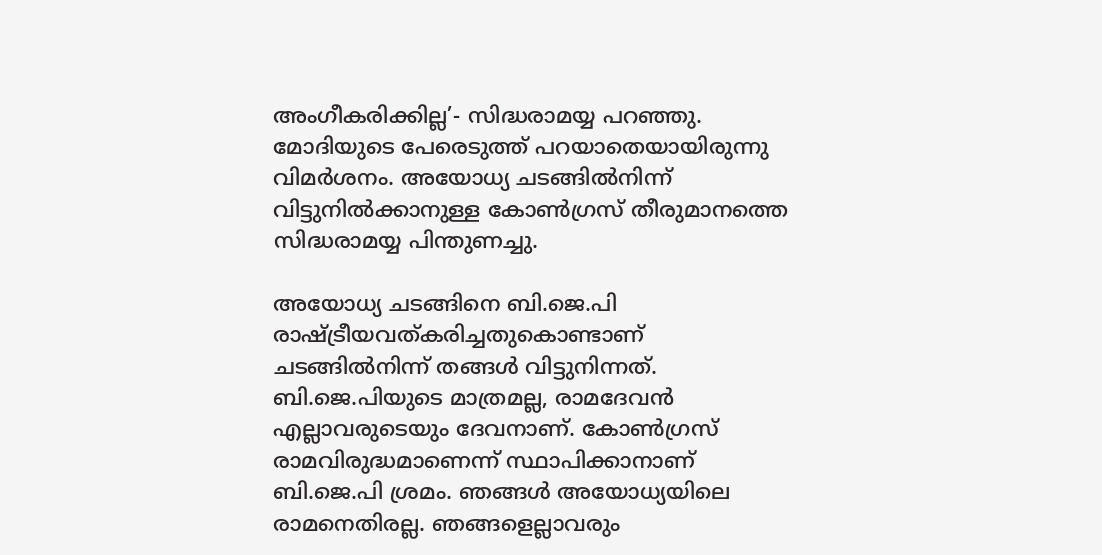അംഗീകരിക്കില്ല’- സിദ്ധരാമയ്യ പറഞ്ഞു. മോദിയുടെ പേരെടുത്ത് പറയാതെയായിരുന്നു വിമർശനം. അയോധ്യ ചടങ്ങില്‍നിന്ന് വിട്ടുനില്‍ക്കാനുള്ള കോണ്‍ഗ്രസ് തീരുമാനത്തെ സിദ്ധരാമയ്യ പിന്തുണച്ചു.

അയോധ്യ ചടങ്ങിനെ ബി.ജെ.പി രാഷ്ട്രീയവത്കരിച്ചതുകൊണ്ടാണ് ചടങ്ങില്‍നിന്ന് തങ്ങള്‍ വിട്ടുനിന്നത്. ബി.ജെ.പിയുടെ മാത്രമല്ല, രാമദേവൻ എല്ലാവരുടെയും ദേവനാണ്. കോണ്‍ഗ്രസ് രാമവിരുദ്ധമാണെന്ന് സ്ഥാപിക്കാനാണ് ബി.ജെ.പി ശ്രമം. ഞങ്ങള്‍ അയോധ്യയിലെ രാമനെതിരല്ല. ഞങ്ങളെല്ലാവരും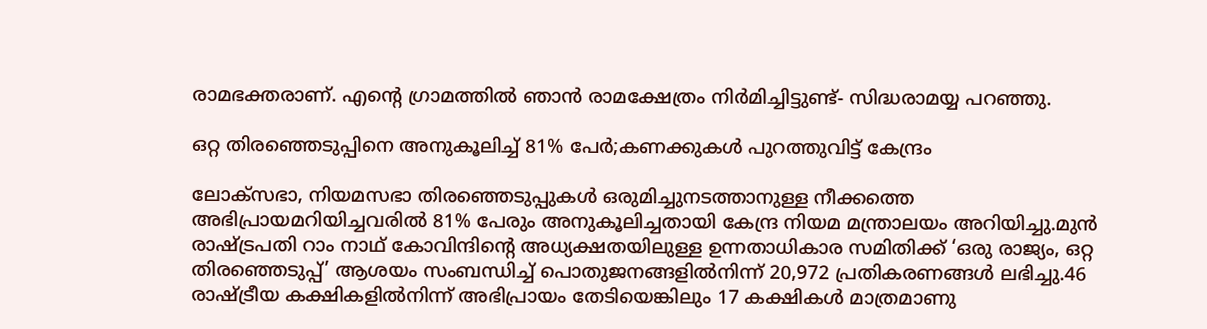രാമഭക്തരാണ്. എന്‍റെ ഗ്രാമത്തില്‍ ഞാൻ രാമക്ഷേത്രം നിർമിച്ചിട്ടുണ്ട്- സിദ്ധരാമയ്യ പറഞ്ഞു.

ഒറ്റ തിരഞ്ഞെടുപ്പിനെ അനുകൂലിച്ച്‌ 81% പേര്‍;കണക്കുകള്‍ പുറത്തുവിട്ട് കേന്ദ്രം

ലോക്സഭാ, നിയമസഭാ തിരഞ്ഞെടുപ്പുകള്‍ ഒരുമിച്ചുനടത്താനുള്ള നീക്കത്തെ അഭിപ്രായമറിയിച്ചവരില്‍ 81% പേരും അനുകൂലിച്ചതായി കേന്ദ്ര നിയമ മന്ത്രാലയം അറിയിച്ചു.മുൻ രാഷ്ട്രപതി റാം നാഥ് കോവിന്ദിന്റെ അധ്യക്ഷതയിലുള്ള ഉന്നതാധികാര സമിതിക്ക് ‘ഒരു രാജ്യം, ഒറ്റ തിരഞ്ഞെടുപ്പ്’ ആശയം സംബന്ധിച്ച്‌ പൊതുജനങ്ങളില്‍നിന്ന് 20,972 പ്രതികരണങ്ങള്‍ ലഭിച്ചു.46 രാഷ്ട്രീയ കക്ഷികളില്‍നിന്ന് അഭിപ്രായം തേടിയെങ്കിലും 17 കക്ഷികള്‍ മാത്രമാണു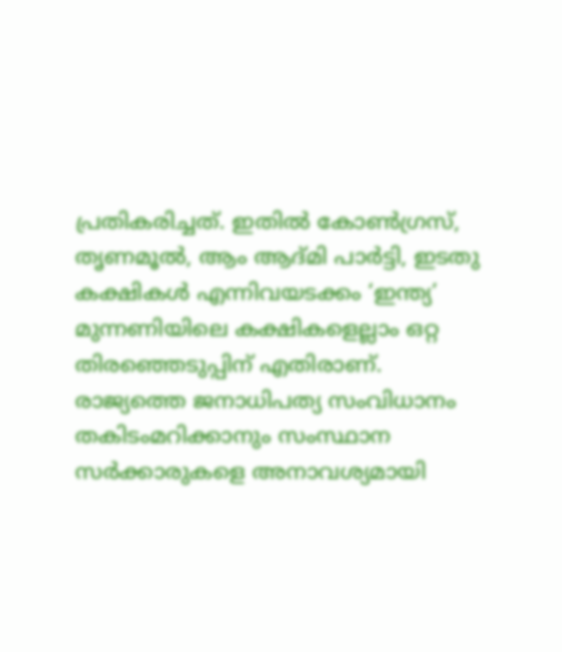പ്രതികരിച്ചത്. ഇതില്‍ കോണ്‍ഗ്രസ്, തൃണമൂല്‍, ആം ആദ്മി പാർട്ടി, ഇടതു കക്ഷികള്‍ എന്നിവയടക്കം ‘ഇന്ത്യ’ മുന്നണിയിലെ കക്ഷികളെല്ലാം ഒറ്റ തിരഞ്ഞെടുപ്പിന് എതിരാണ്. രാജ്യത്തെ ജനാധിപത്യ സംവിധാനം തകിടംമറിക്കാനും സംസ്ഥാന സർക്കാരുകളെ അനാവശ്യമായി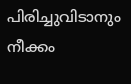പിരിച്ചുവിടാനും നീക്കം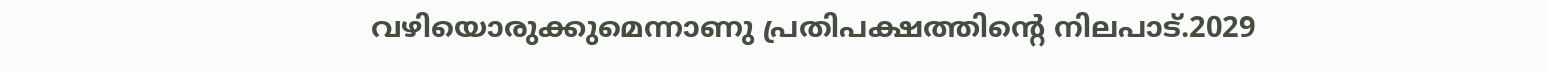വഴിയൊരുക്കുമെന്നാണു പ്രതിപക്ഷത്തിന്റെ നിലപാട്.2029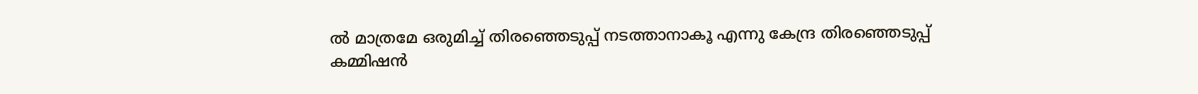ല്‍ മാത്രമേ ഒരുമിച്ച്‌ തിരഞ്ഞെടുപ്പ് നടത്താനാകൂ എന്നു കേന്ദ്ര തിരഞ്ഞെടുപ്പ് കമ്മിഷൻ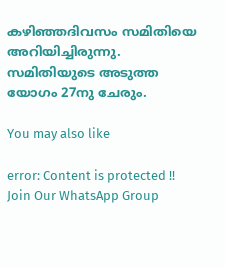കഴിഞ്ഞദിവസം സമിതിയെ അറിയിച്ചിരുന്നു. സമിതിയുടെ അടുത്ത യോഗം 27നു ചേരും.

You may also like

error: Content is protected !!
Join Our WhatsApp Group